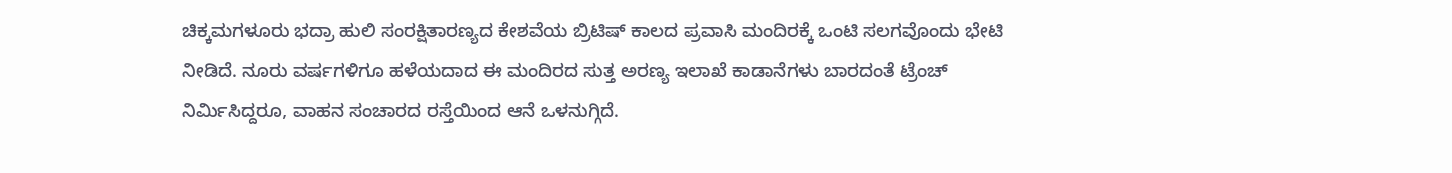ಚಿಕ್ಕಮಗಳೂರು ಭದ್ರಾ ಹುಲಿ ಸಂರಕ್ಷಿತಾರಣ್ಯದ ಕೇಶವೆಯ ಬ್ರಿಟಿಷ್ ಕಾಲದ ಪ್ರವಾಸಿ ಮಂದಿರಕ್ಕೆ ಒಂಟಿ ಸಲಗವೊಂದು ಭೇಟಿ ನೀಡಿದೆ. ನೂರು ವರ್ಷಗಳಿಗೂ ಹಳೆಯದಾದ ಈ ಮಂದಿರದ ಸುತ್ತ ಅರಣ್ಯ ಇಲಾಖೆ ಕಾಡಾನೆಗಳು ಬಾರದಂತೆ ಟ್ರೆಂಚ್ ನಿರ್ಮಿಸಿದ್ದರೂ, ವಾಹನ ಸಂಚಾರದ ರಸ್ತೆಯಿಂದ ಆನೆ ಒಳನುಗ್ಗಿದೆ.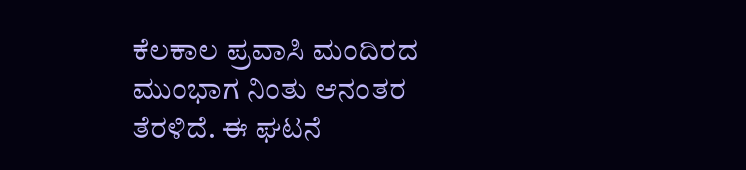ಕೆಲಕಾಲ ಪ್ರವಾಸಿ ಮಂದಿರದ ಮುಂಭಾಗ ನಿಂತು ಆನಂತರ ತೆರಳಿದೆ. ಈ ಘಟನೆ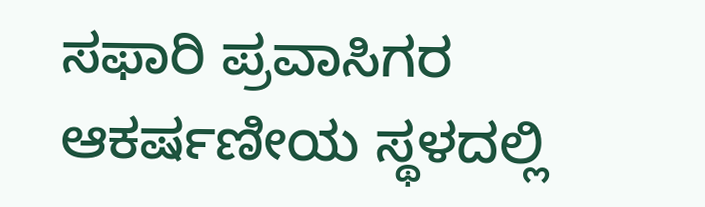ಸಫಾರಿ ಪ್ರವಾಸಿಗರ ಆಕರ್ಷಣೀಯ ಸ್ಥಳದಲ್ಲಿ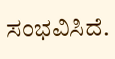ಸಂಭವಿಸಿದೆ.